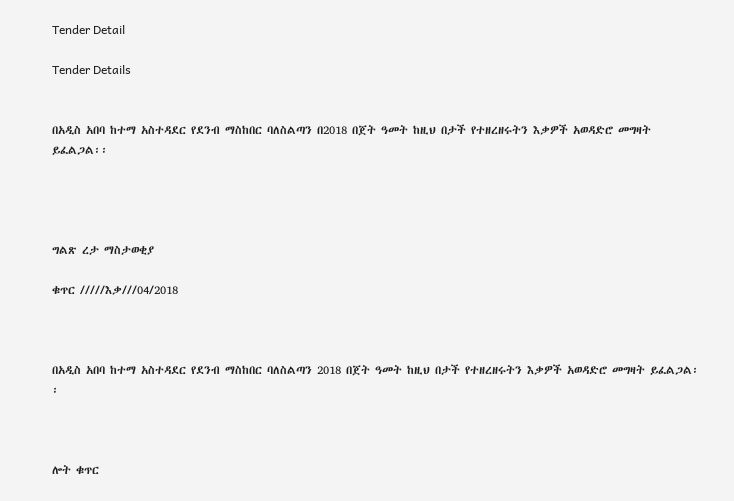Tender Detail

Tender Details


በአዲስ አበባ ከተማ አስተዳደር የደንብ ማስከበር ባለስልጣን በ2018 በጀት ዓመት ከዚህ በታች የተዘረዘሩትን እቃዎች አወዳድሮ መግዛት ይፈልጋል፡፡




ግልጽ ረታ ማስታወቂያ

ቁጥር /////እቃ///04/2018



በአዲስ አበባ ከተማ አስተዳደር የደንብ ማስከበር ባለስልጣን 2018 በጀት ዓመት ከዚህ በታች የተዘረዘሩትን እቃዎች አወዳድሮ መግዛት ይፈልጋል፡፡



ሎት ቁጥር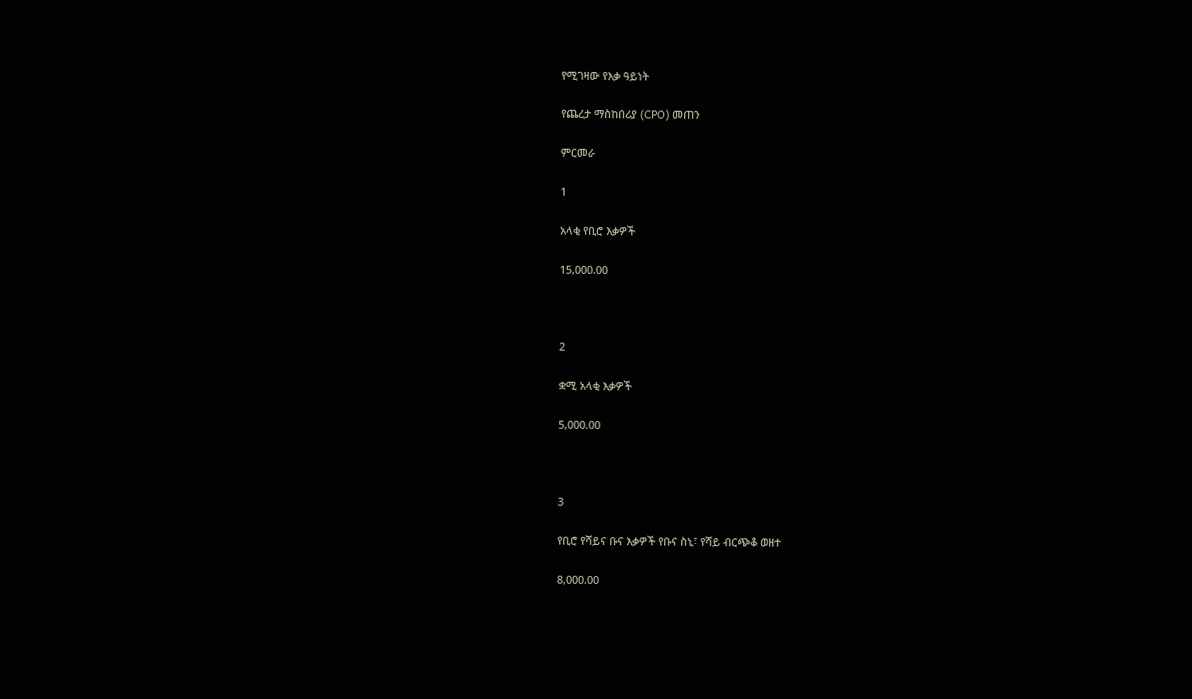የሚገዛው የእቃ ዓይነት

የጨረታ ማስከበሪያ (CPO) መጠን

ምርመራ

1

አላቂ የቢሮ እቃዎች

15,000.00



2

ቋሚ አላቂ እቃዎች

5,000.00



3

የቢሮ የሻይና ቡና እቃዎች የቡና ስኒ፣ የሻይ ብርጭቆ ወዘተ

8,000.00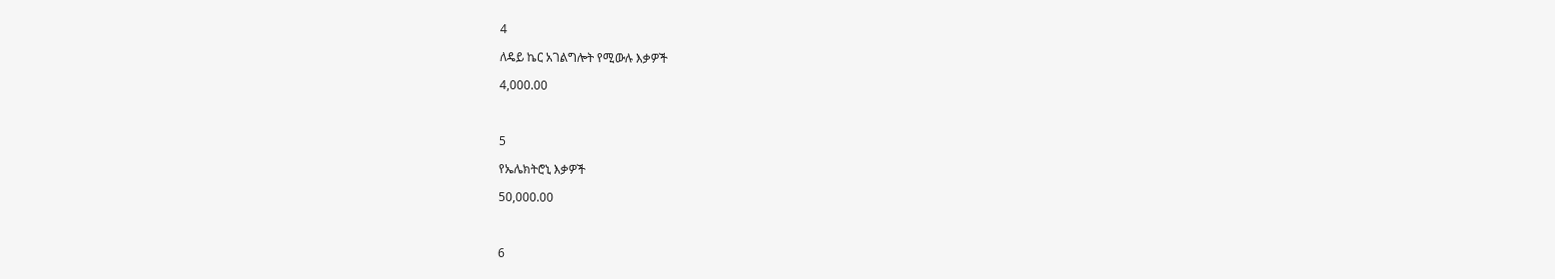4

ለዴይ ኬር አገልግሎት የሚውሉ እቃዎች

4,000.00



5

የኤሌክትሮኒ እቃዎች

50,000.00



6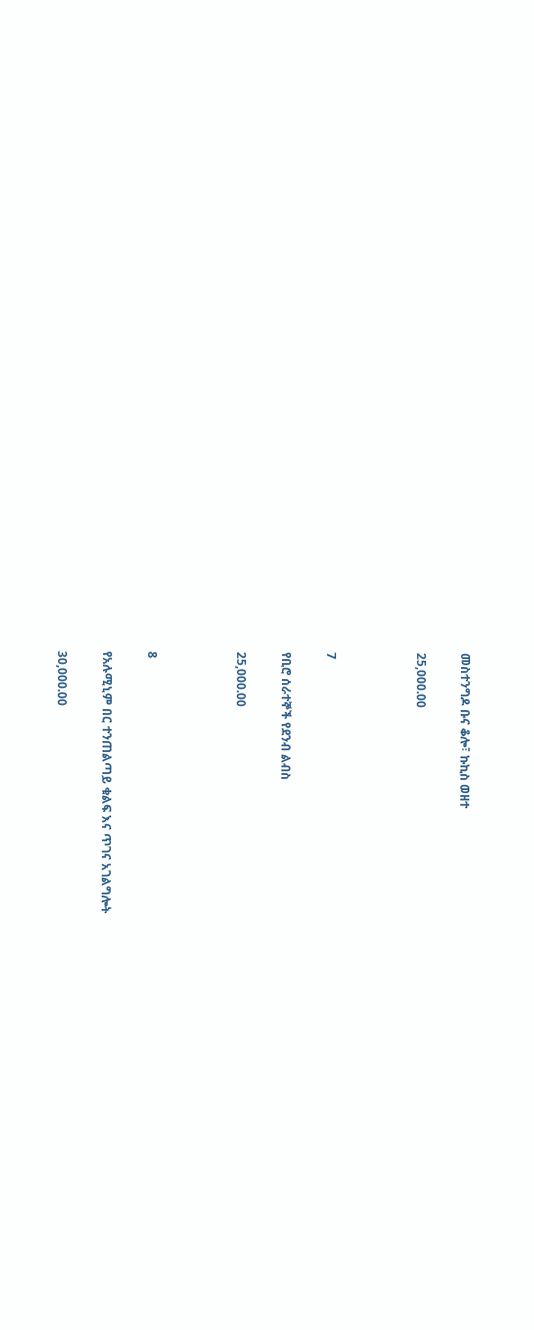መስተንግዶ ቡና ቆሎ፣ ኩኪስ ወዘተ

25,000.00



7

የቢሮ ሰራተኞች የደንብ ልብስ

25,000.00



8

የአሉሚኒም በር ተንጠልጣይ ቁልፍ እና ጥገና አገልግሎት

30,000.00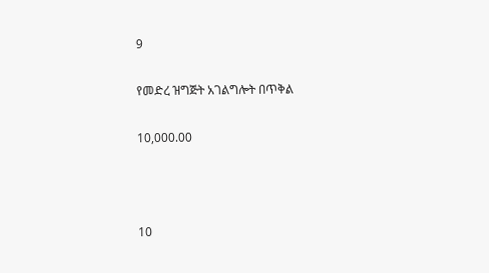9

የመድረ ዝግጅት አገልግሎት በጥቅል

10,000.00



10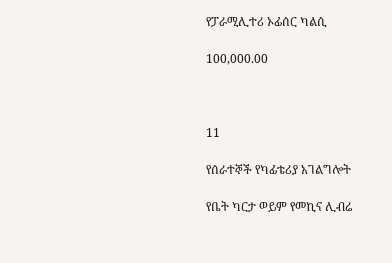የፓራሚሊተሪ ኦፊሰር ካልሲ

100,000.00



11

የሰራተኞች የካፊቴሪያ አገልግሎት

የቤት ካርታ ወይም የመኪና ሊብሬ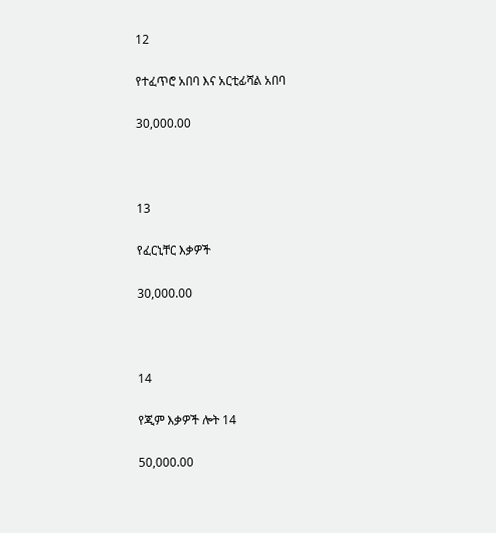12

የተፈጥሮ አበባ እና አርቲፊሻል አበባ

30,000.00



13

የፈርኒቸር እቃዎች

30,000.00



14

የጂም እቃዎች ሎት 14

50,000.00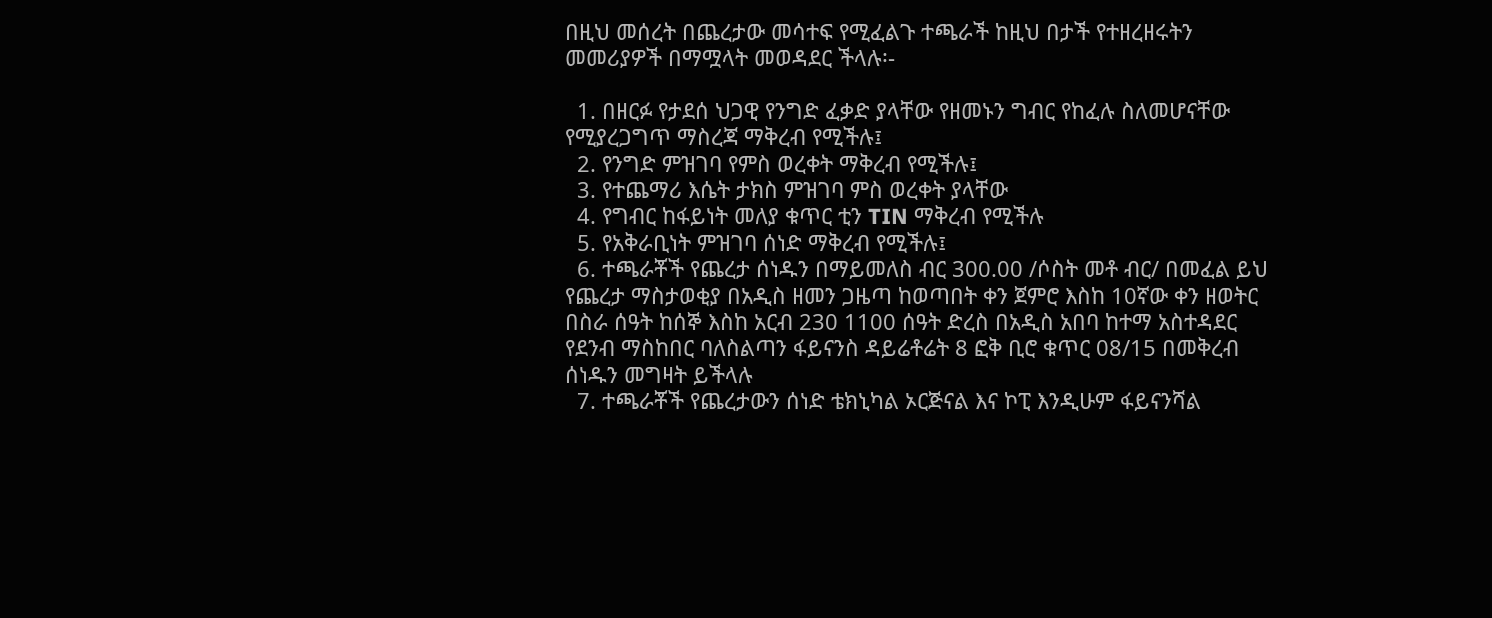በዚህ መሰረት በጨረታው መሳተፍ የሚፈልጉ ተጫራች ከዚህ በታች የተዘረዘሩትን መመሪያዎች በማሟላት መወዳደር ችላሉ፡-

  1. በዘርፉ የታደሰ ህጋዊ የንግድ ፈቃድ ያላቸው የዘመኑን ግብር የከፈሉ ስለመሆናቸው የሚያረጋግጥ ማስረጃ ማቅረብ የሚችሉ፤
  2. የንግድ ምዝገባ የምስ ወረቀት ማቅረብ የሚችሉ፤
  3. የተጨማሪ እሴት ታክስ ምዝገባ ምስ ወረቀት ያላቸው
  4. የግብር ከፋይነት መለያ ቁጥር ቲን TIN ማቅረብ የሚችሉ
  5. የአቅራቢነት ምዝገባ ሰነድ ማቅረብ የሚችሉ፤
  6. ተጫራቾች የጨረታ ሰነዱን በማይመለስ ብር 300.00 /ሶስት መቶ ብር/ በመፈል ይህ የጨረታ ማስታወቂያ በአዲስ ዘመን ጋዜጣ ከወጣበት ቀን ጀምሮ እስከ 10ኛው ቀን ዘወትር በስራ ሰዓት ከሰኞ እስከ አርብ 230 1100 ሰዓት ድረስ በአዲስ አበባ ከተማ አስተዳደር የደንብ ማስከበር ባለስልጣን ፋይናንስ ዳይሬቶሬት 8 ፎቅ ቢሮ ቁጥር 08/15 በመቅረብ ሰነዱን መግዛት ይችላሉ
  7. ተጫራቾች የጨረታውን ሰነድ ቴክኒካል ኦርጅናል እና ኮፒ እንዲሁም ፋይናንሻል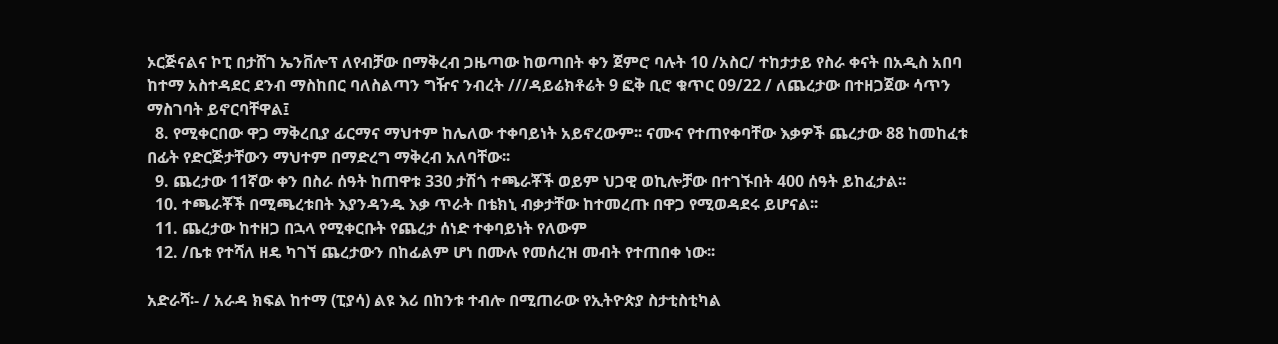ኦርጅናልና ኮፒ በታሸገ ኤንቨሎፕ ለየብቻው በማቅረብ ጋዜጣው ከወጣበት ቀን ጀምሮ ባሉት 10 /አስር/ ተከታታይ የስራ ቀናት በአዲስ አበባ ከተማ አስተዳደር ደንብ ማስከበር ባለስልጣን ግዥና ንብረት ///ዳይሬክቶሬት 9 ፎቅ ቢሮ ቁጥር 09/22 / ለጨረታው በተዘጋጀው ሳጥን ማስገባት ይኖርባቸዋል፤
  8. የሚቀርበው ዋጋ ማቅረቢያ ፊርማና ማህተም ከሌለው ተቀባይነት አይኖረውም፡፡ ናሙና የተጠየቀባቸው እቃዎች ጨረታው 88 ከመከፈቱ በፊት የድርጅታቸውን ማህተም በማድረግ ማቅረብ አለባቸው፡፡
  9. ጨረታው 11ኛው ቀን በስራ ሰዓት ከጠዋቱ 330 ታሽጎ ተጫራቾች ወይም ህጋዊ ወኪሎቻው በተገኙበት 400 ሰዓት ይከፈታል፡፡
  10. ተጫራቾች በሚጫረቱበት እያንዳንዱ እቃ ጥራት በቴክኒ ብቃታቸው ከተመረጡ በዋጋ የሚወዳደሩ ይሆናል፡፡
  11. ጨረታው ከተዘጋ በኋላ የሚቀርቡት የጨረታ ሰነድ ተቀባይነት የለውም
  12. /ቤቱ የተሻለ ዘዴ ካገኘ ጨረታውን በከፊልም ሆነ በሙሉ የመሰረዝ መብት የተጠበቀ ነው፡፡

አድራሻ፡- / አራዳ ክፍል ከተማ (ፒያሳ) ልዩ እሪ በከንቱ ተብሎ በሚጠራው የኢትዮጵያ ስታቲስቲካል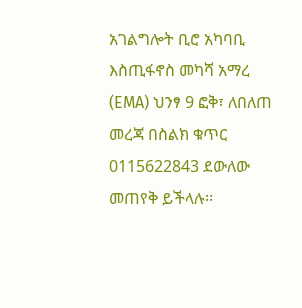አገልግሎት ቢሮ አካባቢ እስጢፋኖስ መካሻ አማረ (EMA) ህንፃ 9 ፎቅ፣ ለበለጠ መረጃ በስልክ ቁጥር 0115622843 ደውለው መጠየቅ ይችላሉ፡፡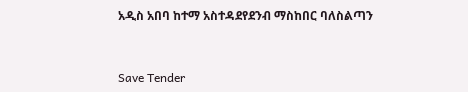አዲስ አበባ ከተማ አስተዳደየደንብ ማስከበር ባለስልጣን



Save Tender